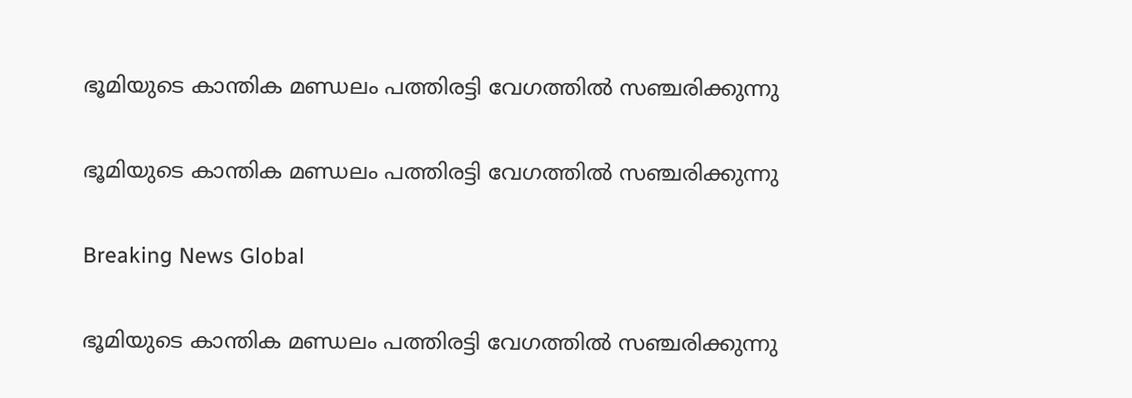ഭൂമിയുടെ കാന്തിക മണ്ഡലം പത്തിരട്ടി വേഗത്തില്‍ സഞ്ചരിക്കുന്നു

ഭൂമിയുടെ കാന്തിക മണ്ഡലം പത്തിരട്ടി വേഗത്തില്‍ സഞ്ചരിക്കുന്നു

Breaking News Global

ഭൂമിയുടെ കാന്തിക മണ്ഡലം പത്തിരട്ടി വേഗത്തില്‍ സഞ്ചരിക്കുന്നു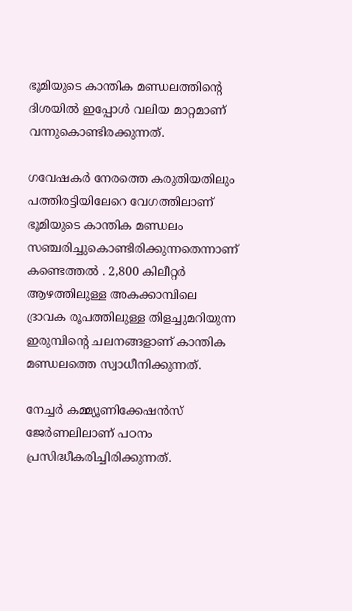ഭൂമിയുടെ കാന്തിക മണ്ഡലത്തിന്റെ ദിശയില്‍ ഇപ്പോള്‍ വലിയ മാറ്റമാണ് വന്നുകൊണ്ടിരക്കുന്നത്.

ഗവേഷകര്‍ നേരത്തെ കരുതിയതിലും പത്തിരട്ടിയിലേറെ വേഗത്തിലാണ് ഭൂമിയുടെ കാന്തിക മണ്ഡലം സഞ്ചരിച്ചുകൊണ്ടിരിക്കുന്നതെന്നാണ് കണ്ടെത്തല്‍ ‍. 2,800 കിലീറ്റര്‍ ആഴത്തിലുള്ള അകക്കാമ്പിലെ ദ്രാവക രൂപത്തിലുള്ള തിളച്ചുമറിയുന്ന ഇരുമ്പിന്റെ ചലനങ്ങളാണ് കാന്തിക മണ്ഡലത്തെ സ്വാധീനിക്കുന്നത്.

നേച്ചര്‍ കമ്മ്യൂണിക്കേഷന്‍സ് ജേര്‍ണലിലാണ് പഠനം പ്രസിദ്ധീകരിച്ചിരിക്കുന്നത്.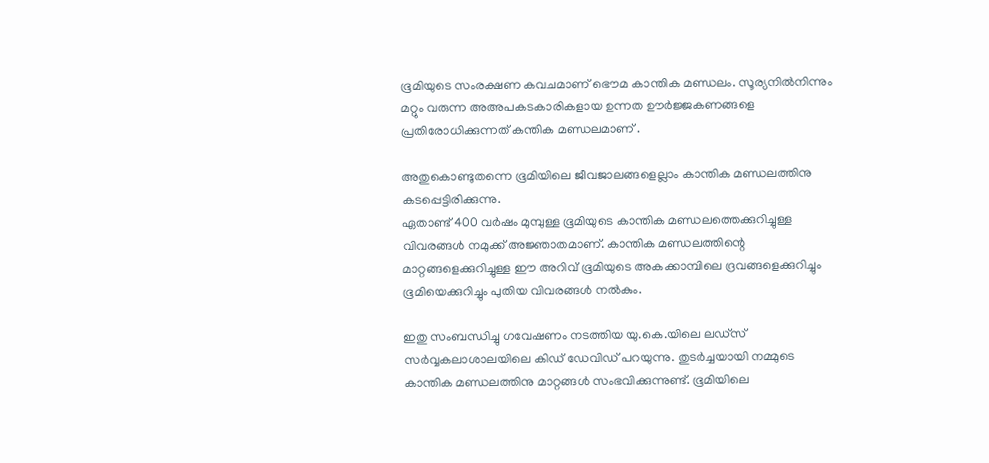ഭൂമിയുടെ സംരക്ഷണ കവചമാണ് ഭൌമ കാന്തിക മണ്ഡലം. സൂര്യനില്‍നിന്നും മറ്റും വരുന്ന അഅപകടകാരികളായ ഉന്നത ഊര്‍ജ്ജകണങ്ങളെ പ്രതിരോധിക്കുന്നത് കന്തിക മണ്ഡലമാണ് .

അതുകൊണ്ടുതന്നെ ഭൂമിയിലെ ജീവജാലങ്ങളെല്ലാം കാന്തിക മണ്ഡലത്തിനു കടപ്പെട്ടിരിക്കുന്നു.
ഏതാണ്ട് 400 വര്‍ഷം മുമ്പുള്ള ഭൂമിയുടെ കാന്തിക മണ്ഡലത്തെക്കുറിച്ചുള്ള വിവരങ്ങള്‍ നമുക്ക് അജ്ഞാതമാണ്. കാന്തിക മണ്ഡലത്തിന്റെ മാറ്റങ്ങളെക്കുറിച്ചുള്ള ഈ അറിവ് ഭൂമിയുടെ അകക്കാമ്പിലെ ദ്രവങ്ങളെക്കുറിച്ചും ഭൂമിയെക്കുറിച്ചും പുതിയ വിവരങ്ങള്‍ നല്‍കും.

ഇതു സംബന്ധിച്ചു ഗവേഷണം നടത്തിയ യു.കെ.യിലെ ലഡ്സ് സര്‍വ്വകലാശാലയിലെ കിഡ് ഡേവിഡ് പറയുന്നു. തുടര്‍ച്ചയായി നമ്മുടെ കാന്തിക മണ്ഡലത്തിനു മാറ്റങ്ങള്‍ സംഭവിക്കുന്നുണ്ട്. ഭൂമിയിലെ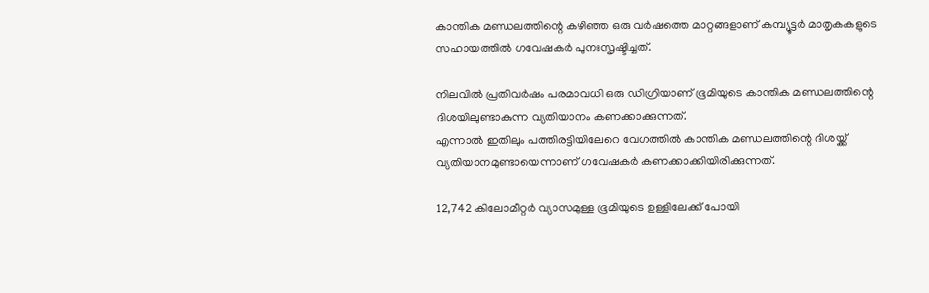കാന്തിക മണ്ഡലത്തിന്റെ കഴിഞ്ഞ ഒരു വര്‍ഷത്തെ മാറ്റങ്ങളാണ് കമ്പ്യൂട്ടര്‍ മാതൃകകളുടെ സഹായത്തില്‍ ഗവേഷകര്‍ പുനഃസൃഷ്ടിച്ചത്.

നിലവില്‍ പ്രതിവര്‍ഷം പരമാവധി ഒരു ഡിഗ്രിയാണ് ഭൂമിയുടെ കാന്തിക മണ്ഡലത്തിന്റെ ദിശയിലുണ്ടാകുന്ന വ്യതിയാനം കണക്കാക്കുന്നത്.
എന്നാല്‍ ഇതിലും പത്തിരട്ടിയിലേറെ വേഗത്തില്‍ കാന്തിക മണ്ഡലത്തിന്റെ ദിശയ്ക്ക് വ്യതിയാനമുണ്ടായെന്നാണ് ഗവേഷകര്‍ കണക്കാക്കിയിരിക്കുന്നത്.

12,742 കിലോമീറ്റര്‍ വ്യാസമുള്ള ഭൂമിയുടെ ഉള്ളിലേക്ക് പോയി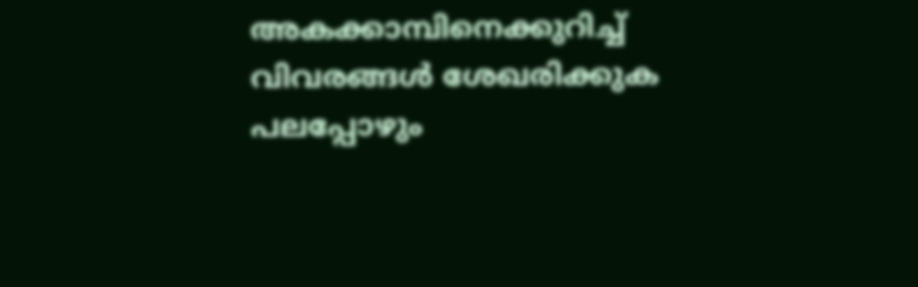അകക്കാമ്പിനെക്കുറിച്ച് വിവരങ്ങള്‍ ശേഖരിക്കുക പലപ്പോഴും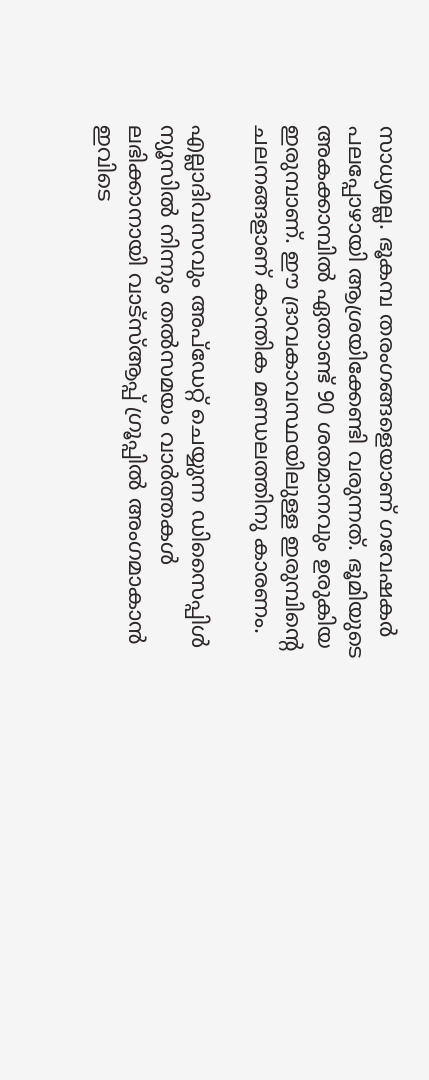സാധ്യമല്ല. ഭൂകമ്പ തരംഗങ്ങളെയാണ് ഗവേഷകര്‍ പലപ്പോഴായി ആശ്രയിക്കേണ്ടി വരുന്നത്. ഭൂമിയുടെ അകക്കാമ്പില്‍ ഏതാണ്ട് 90 ശതമാനവും ഉരുകിയ ഇരുമ്പാണ്. ഈ ദ്രാവകാവസ്ഥയിലുള്ള ഇരുമ്പിന്റെ ചലനങ്ങളാണ് കാന്തിക മണ്ഡലത്തിനു കാരണം.

എല്ലാദിവസവും അപ്ഡേറ്റ് ചെയ്യുന്ന ഡിസൈപ്പിൾ ന്യൂസിൽ നിന്നും തൽസമയം വാർത്തകൾ ലഭിക്കാനായി വാട്സ്ആപ്പ് ഗ്രൂപ്പിൽ അംഗമാകാൻ ഇവിടെ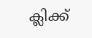ക്ലിക്ക്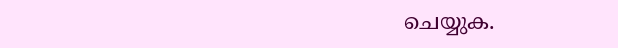ചെയ്യുക.